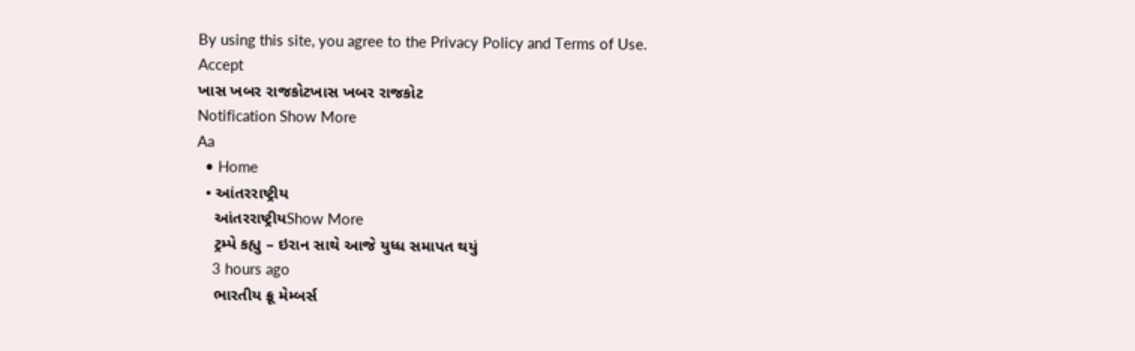By using this site, you agree to the Privacy Policy and Terms of Use.
Accept
ખાસ ખબર રાજકોટખાસ ખબર રાજકોટ
Notification Show More
Aa
  • Home
  • આંતરરાષ્ટ્રીય
    આંતરરાષ્ટ્રીયShow More
    ટ્રમ્પે કહ્યુ – ઇરાન સાથે આજે યુધ્ધ સમાપત થયું
    3 hours ago
    ભારતીય ક્રૂ મેમ્બર્સ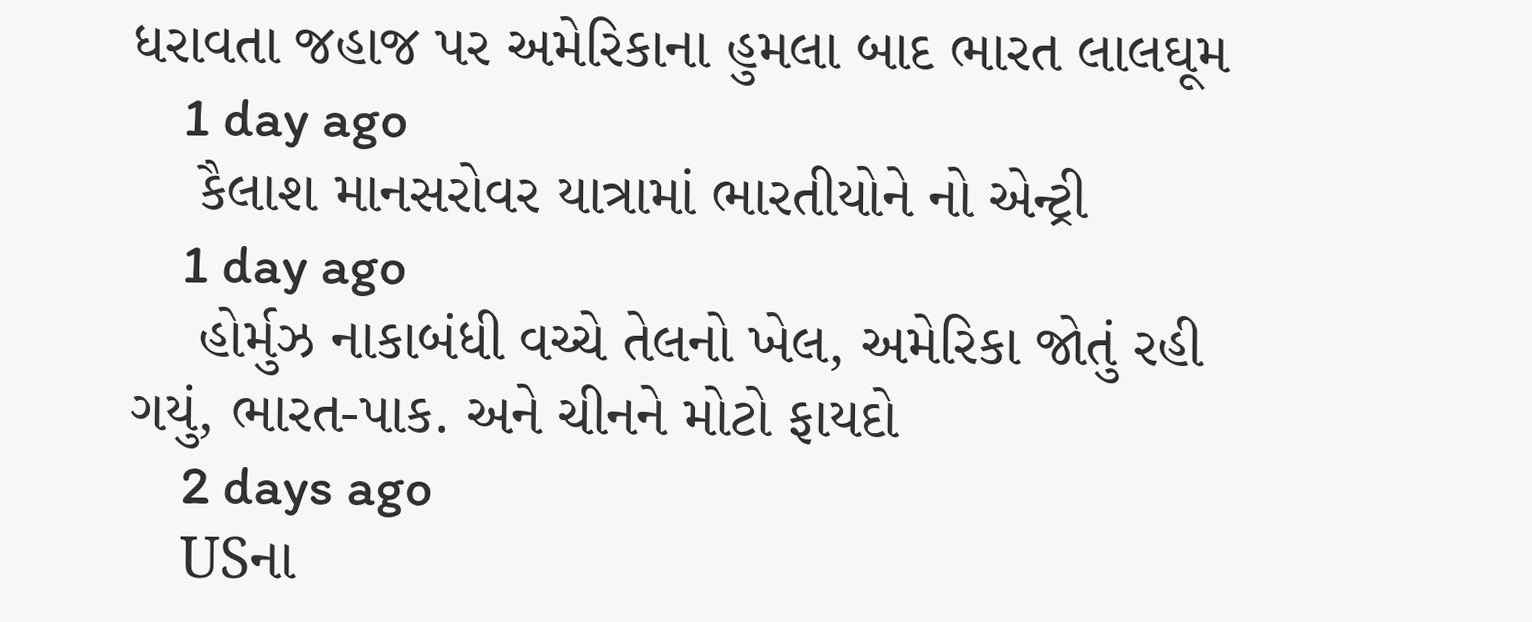ધરાવતા જહાજ પર અમેરિકાના હુમલા બાદ ભારત લાલઘૂમ
    1 day ago
    કૈલાશ માનસરોવર યાત્રામાં ભારતીયોને નો એન્ટ્રી
    1 day ago
    હોર્મુઝ નાકાબંધી વચ્ચે તેલનો ખેલ, અમેરિકા જોતું રહી ગયું, ભારત-પાક. અને ચીનને મોટો ફાયદો
    2 days ago
    USના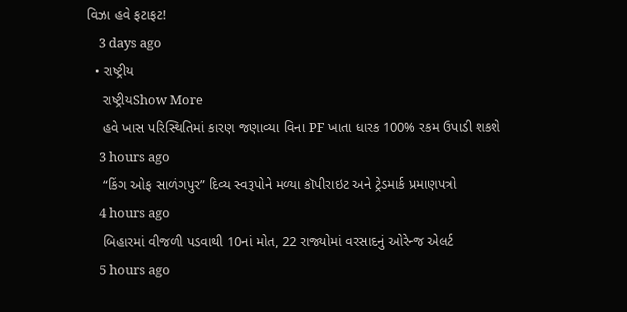વિઝા હવે ફટાફટ!
    3 days ago
  • રાષ્ટ્રીય
    રાષ્ટ્રીયShow More
    હવે ખાસ પરિસ્થિતિમાં કારણ જણાવ્યા વિના PF ખાતા ધારક 100% રકમ ઉપાડી શકશે
    3 hours ago
    “કિંગ ઓફ સાળંગપુર” દિવ્ય સ્વરૂપોને મળ્યા કૉપીરાઇટ અને ટ્રેડમાર્ક પ્રમાણપત્રો
    4 hours ago
    બિહારમાં વીજળી પડવાથી 10નાં મોત, 22 રાજ્યોમાં વરસાદનું ઓરેન્જ એલર્ટ
    5 hours ago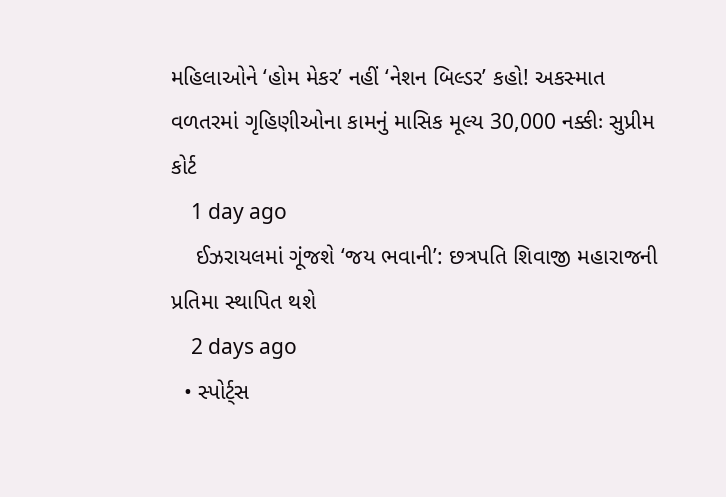મહિલાઓને ‘હોમ મેકર’ નહીં ‘નેશન બિલ્ડર’ કહો! અકસ્માત વળતરમાં ગૃહિણીઓના કામનું માસિક મૂલ્ય 30,000 નક્કીઃ સુપ્રીમ કોર્ટ
    1 day ago
    ઈઝરાયલમાં ગૂંજશે ‘જય ભવાની’: છત્રપતિ શિવાજી મહારાજની પ્રતિમા સ્થાપિત થશે
    2 days ago
  • સ્પોર્ટ્સ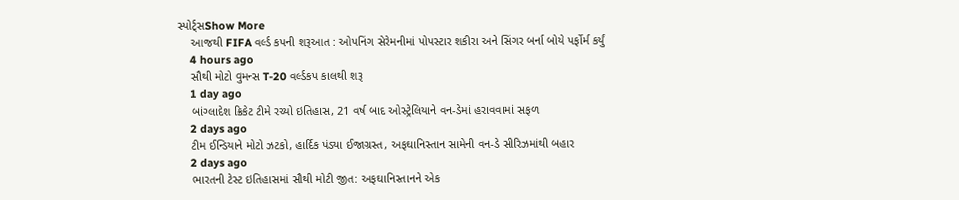સ્પોર્ટ્સShow More
    આજથી FIFA વર્લ્ડ કપની શરૂઆત : ઓપનિંગ સેરેમનીમાં પોપસ્ટાર શકીરા અને સિંગર બર્ના બોયે પર્ફોર્મ કર્યું
    4 hours ago
    સૌથી મોટો વુમન્સ T-20 વર્લ્ડકપ કાલથી શરૂ
    1 day ago
    બાંગ્લાદેશ ક્રિકેટ ટીમે રચ્યો ઇતિહાસ, 21 વર્ષ બાદ ઓસ્ટ્રેલિયાને વન-ડેમાં હરાવવામાં સફળ
    2 days ago
    ટીમ ઈન્ડિયાને મોટો ઝટકો, હાર્દિક પંડ્યા ઈજાગ્રસ્ત, અફઘાનિસ્તાન સામેની વન-ડે સીરિઝમાંથી બહાર
    2 days ago
    ભારતની ટેસ્ટ ઇતિહાસમાં સૌથી મોટી જીત: અફઘાનિસ્તાનને એક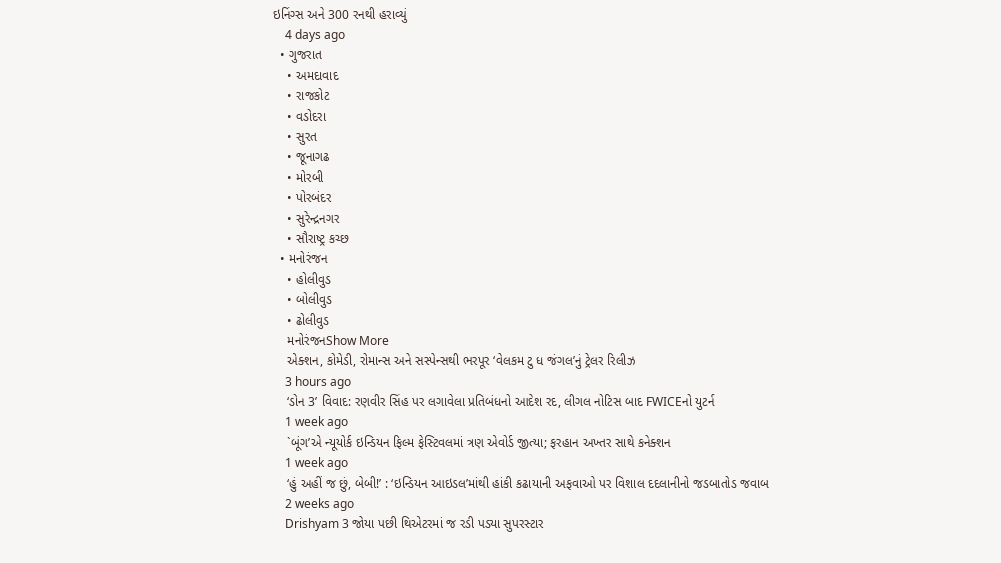ઇનિંગ્સ અને 300 રનથી હરાવ્યું
    4 days ago
  • ગુજરાત
    • અમદાવાદ
    • રાજકોટ
    • વડોદરા
    • સુરત
    • જૂનાગઢ
    • મોરબી
    • પોરબંદર
    • સુરેન્દ્રનગર
    • સૌરાષ્ટ્ર કચ્છ
  • મનોરંજન
    • હોલીવુડ
    • બોલીવુડ
    • ઢોલીવુડ
    મનોરંજનShow More
    એક્શન, કોમેડી, રોમાન્સ અને સસ્પેન્સથી ભરપૂર ‘વેલકમ ટુ ધ જંગલ’નું ટ્રેલર રિલીઝ
    3 hours ago
    ‘ડોન 3’ વિવાદ: રણવીર સિંહ પર લગાવેલા પ્રતિબંધનો આદેશ રદ, લીગલ નોટિસ બાદ FWICEનો યુટર્ન
    1 week ago
    `બૂંગ’એ ન્યૂયોર્ક ઇન્ડિયન ફિલ્મ ફેસ્ટિવલમાં ત્રણ એવોર્ડ જીત્યા; ફરહાન અખ્તર સાથે કનેક્શન
    1 week ago
    ‘હું અહીં જ છું, બેબી!’ : ‘ઇન્ડિયન આઇડલ’માંથી હાંકી કઢાયાની અફવાઓ પર વિશાલ દદલાનીનો જડબાતોડ જવાબ
    2 weeks ago
    Drishyam 3 જોયા પછી થિએટરમાં જ રડી પડ્યા સુપરસ્ટાર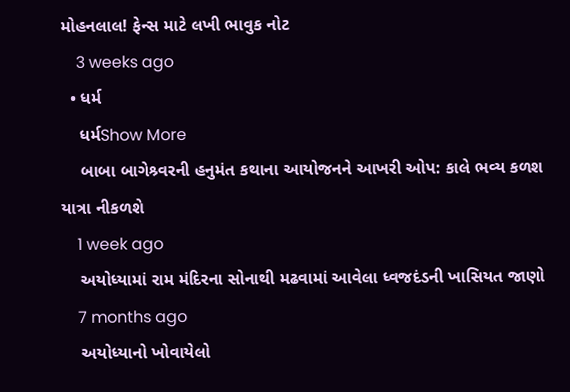મોહનલાલ! ફેન્સ માટે લખી ભાવુક નોટ
    3 weeks ago
  • ધર્મ
    ધર્મShow More
    બાબા બાગેશ્ર્વરની હનુમંત કથાના આયોજનને આખરી ઓપ: કાલે ભવ્ય કળશ યાત્રા નીકળશે
    1 week ago
    અયોધ્યામાં રામ મંદિરના સોનાથી મઢવામાં આવેલા ધ્વજદંડની ખાસિયત જાણો
    7 months ago
    અયોધ્યાનો ખોવાયેલો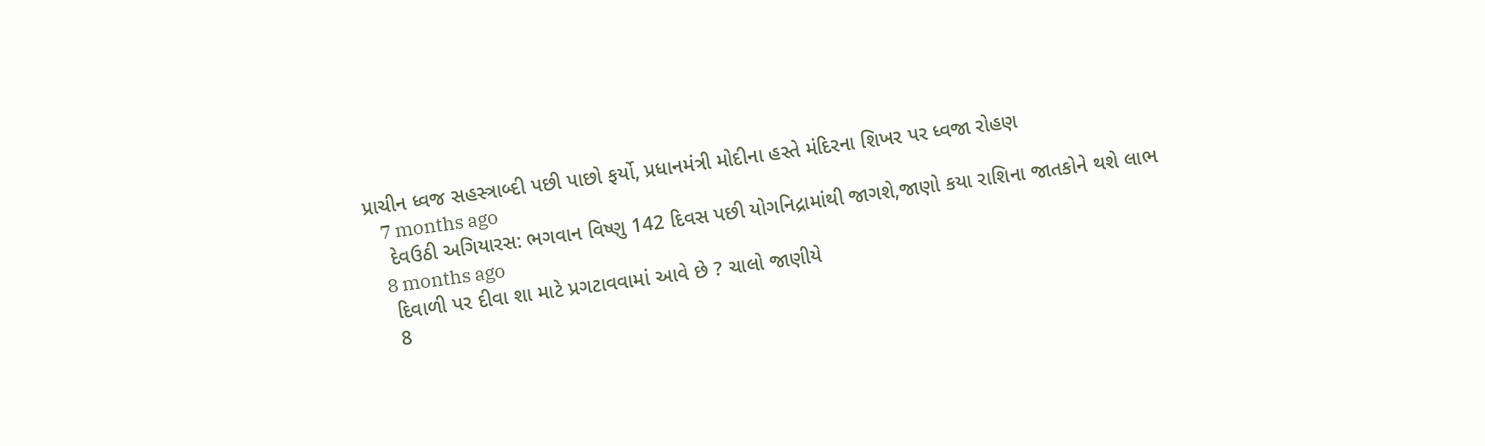પ્રાચીન ધ્વજ સહસ્ત્રાબ્દી પછી પાછો ફર્યો, પ્રધાનમંત્રી મોદીના હસ્તે મંદિરના શિખર પર ધ્વજા રોહણ
    7 months ago
    દેવઉઠી અગિયારસ: ભગવાન વિષ્ણુ 142 દિવસ પછી યોગનિદ્રામાંથી જાગશે,જાણો કયા રાશિના જાતકોને થશે લાભ
    8 months ago
    દિવાળી પર દીવા શા માટે પ્રગટાવવામાં આવે છે ? ચાલો જાણીયે
    8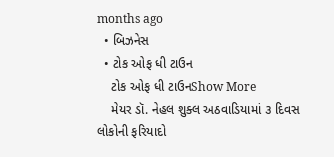months ago
  • બિઝનેસ
  • ટોક ઓફ ધી ટાઉન
    ટોક ઓફ ધી ટાઉનShow More
    મેયર ડૉ. નેહલ શુક્લ અઠવાડિયામાં ૩ દિવસ લોકોની ફરિયાદો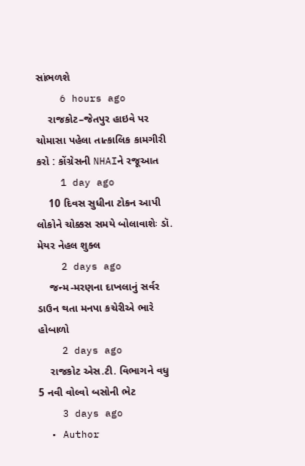સાંભળશે
    6 hours ago
    રાજકોટ–જેતપુર હાઇવે પર ચોમાસા પહેલા તાત્કાલિક કામગીરી કરો : કોંગ્રેસની NHAIને રજૂઆત
    1 day ago
    10 દિવસ સુધીના ટોકન આપી લોકોને ચોક્કસ સમયે બોલાવાશેઃ ડૉ. મેયર નેહલ શુક્લ
    2 days ago
    જન્મ-મરણના દાખલાનું સર્વર ડાઉન થતા મનપા કચેરીએ ભારે હોબાળો
    2 days ago
    રાજકોટ એસ.ટી. વિભાગને વધુ 5 નવી વોલ્વો બસોની ભેટ
    3 days ago
  • Author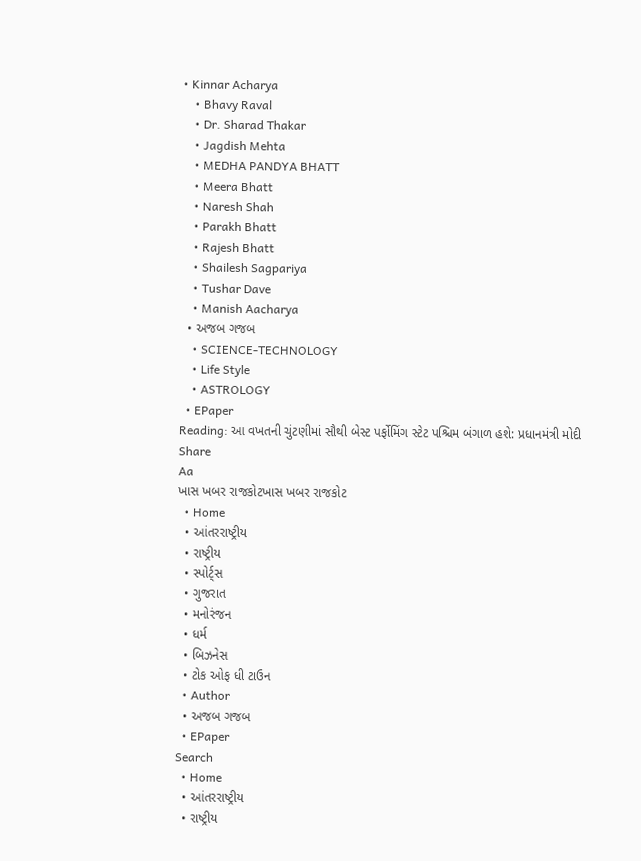• Kinnar Acharya
    • Bhavy Raval
    • Dr. Sharad Thakar
    • Jagdish Mehta
    • MEDHA PANDYA BHATT
    • Meera Bhatt
    • Naresh Shah
    • Parakh Bhatt
    • Rajesh Bhatt
    • Shailesh Sagpariya
    • Tushar Dave
    • Manish Aacharya
  • અજબ ગજબ
    • SCIENCE-TECHNOLOGY
    • Life Style
    • ASTROLOGY
  • EPaper
Reading: આ વખતની ચુંટણીમાં સૌથી બેસ્ટ પર્ફોમિંગ સ્ટેટ પશ્ચિમ બંગાળ હશે: પ્રધાનમંત્રી મોદી
Share
Aa
ખાસ ખબર રાજકોટખાસ ખબર રાજકોટ
  • Home
  • આંતરરાષ્ટ્રીય
  • રાષ્ટ્રીય
  • સ્પોર્ટ્સ
  • ગુજરાત
  • મનોરંજન
  • ધર્મ
  • બિઝનેસ
  • ટોક ઓફ ધી ટાઉન
  • Author
  • અજબ ગજબ
  • EPaper
Search
  • Home
  • આંતરરાષ્ટ્રીય
  • રાષ્ટ્રીય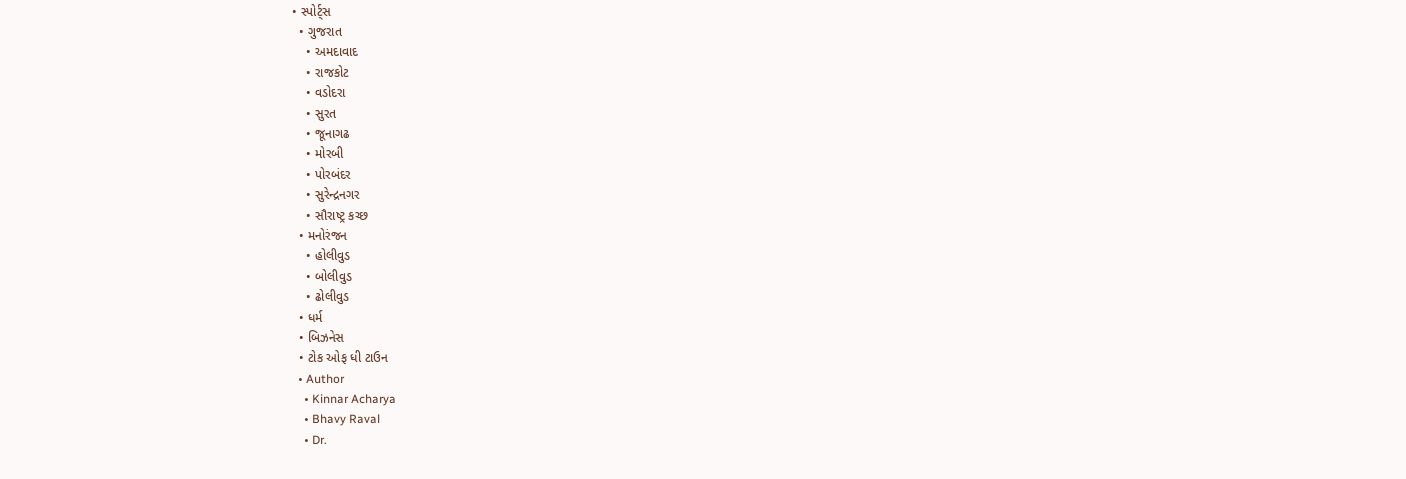• સ્પોર્ટ્સ
  • ગુજરાત
    • અમદાવાદ
    • રાજકોટ
    • વડોદરા
    • સુરત
    • જૂનાગઢ
    • મોરબી
    • પોરબંદર
    • સુરેન્દ્રનગર
    • સૌરાષ્ટ્ર કચ્છ
  • મનોરંજન
    • હોલીવુડ
    • બોલીવુડ
    • ઢોલીવુડ
  • ધર્મ
  • બિઝનેસ
  • ટોક ઓફ ધી ટાઉન
  • Author
    • Kinnar Acharya
    • Bhavy Raval
    • Dr.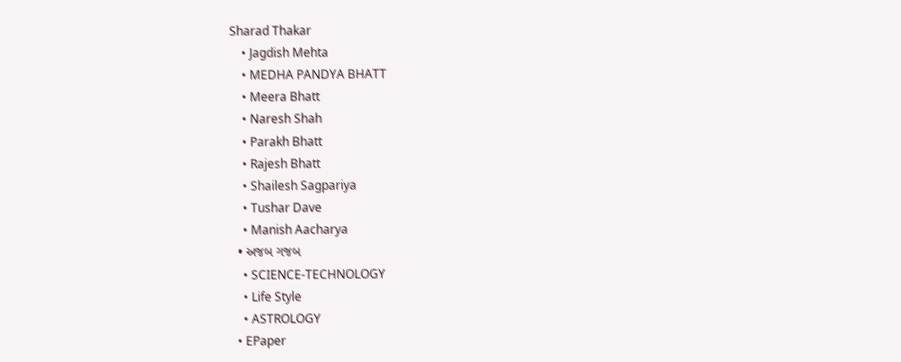Sharad Thakar
    • Jagdish Mehta
    • MEDHA PANDYA BHATT
    • Meera Bhatt
    • Naresh Shah
    • Parakh Bhatt
    • Rajesh Bhatt
    • Shailesh Sagpariya
    • Tushar Dave
    • Manish Aacharya
  • અજબ ગજબ
    • SCIENCE-TECHNOLOGY
    • Life Style
    • ASTROLOGY
  • EPaper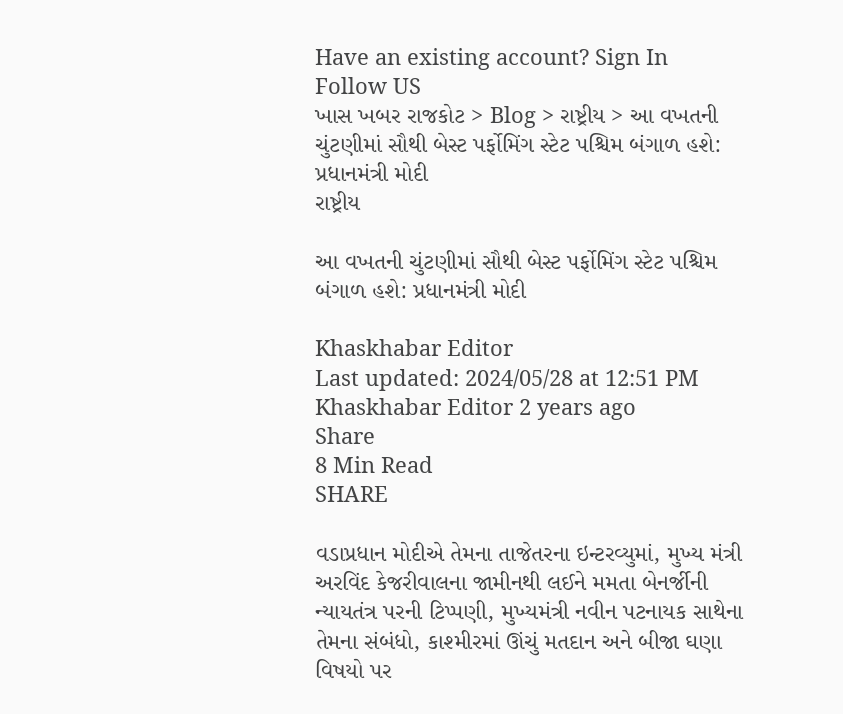Have an existing account? Sign In
Follow US
ખાસ ખબર રાજકોટ > Blog > રાષ્ટ્રીય > આ વખતની ચુંટણીમાં સૌથી બેસ્ટ પર્ફોમિંગ સ્ટેટ પશ્ચિમ બંગાળ હશે: પ્રધાનમંત્રી મોદી
રાષ્ટ્રીય

આ વખતની ચુંટણીમાં સૌથી બેસ્ટ પર્ફોમિંગ સ્ટેટ પશ્ચિમ બંગાળ હશે: પ્રધાનમંત્રી મોદી

Khaskhabar Editor
Last updated: 2024/05/28 at 12:51 PM
Khaskhabar Editor 2 years ago
Share
8 Min Read
SHARE

વડાપ્રધાન મોદીએ તેમના તાજેતરના ઇન્ટરવ્યુમાં, મુખ્ય મંત્રી અરવિંદ કેજરીવાલના જામીનથી લઈને મમતા બેનર્જીની ન્યાયતંત્ર પરની ટિપ્પણી, મુખ્યમંત્રી નવીન પટનાયક સાથેના તેમના સંબંધો, કાશ્મીરમાં ઊંચું મતદાન અને બીજા ઘણા વિષયો પર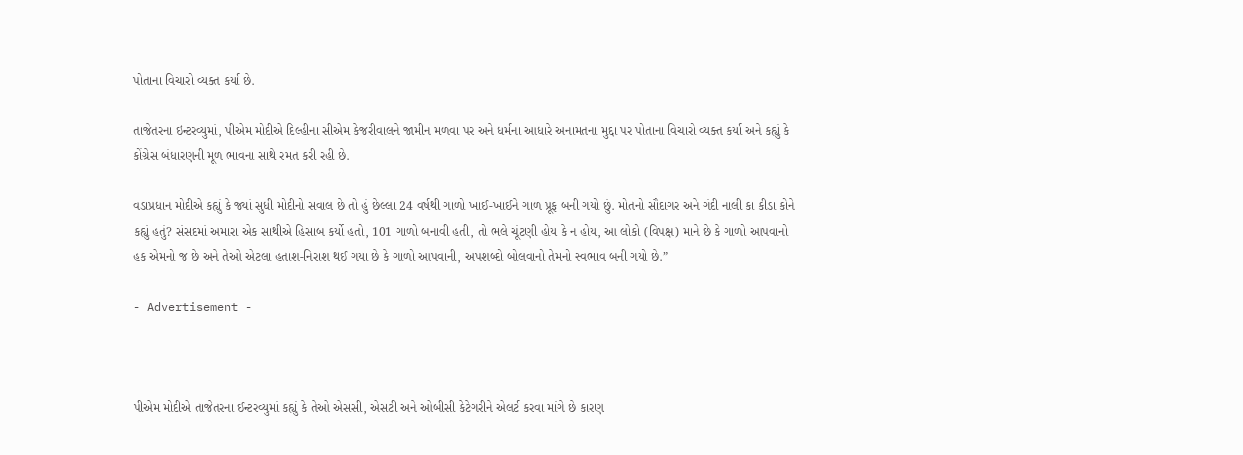પોતાના વિચારો વ્યક્ત કર્યા છે.

તાજેતરના ઇન્ટરવ્યુમાં, પીએમ મોદીએ દિલ્હીના સીએમ કેજરીવાલને જામીન મળવા પર અને ધર્મના આધારે અનામતના મુદ્દા પર પોતાના વિચારો વ્યક્ત કર્યા અને કહ્યું કે કોંગ્રેસ બંધારણની મૂળ ભાવના સાથે રમત કરી રહી છે.

વડાપ્રધાન મોદીએ કહ્યું કે જ્યાં સુધી મોદીનો સવાલ છે તો હું છેલ્લા 24 વર્ષથી ગાળો ખાઈ-ખાઈને ગાળ પ્રૂફ બની ગયો છું. મોતનો સૌદાગર અને ગંદી નાલી કા કીડા કોને કહ્યું હતું? સંસદમાં અમારા એક સાથીએ હિસાબ કર્યો હતો, 101 ગાળો બનાવી હતી, તો ભલે ચૂંટણી હોય કે ન હોય, આ લોકો (વિપક્ષ) માને છે કે ગાળો આપવાનો હક એમનો જ છે અને તેઓ એટલા હતાશ-નિરાશ થઈ ગયા છે કે ગાળો આપવાની, અપશબ્દો બોલવાનો તેમનો સ્વભાવ બની ગયો છે.”

- Advertisement -



પીએમ મોદીએ તાજેતરના ઈન્ટરવ્યુમાં કહ્યું કે તેઓ એસસી, એસટી અને ઓબીસી કેટેગરીને એલર્ટ કરવા માંગે છે કારણ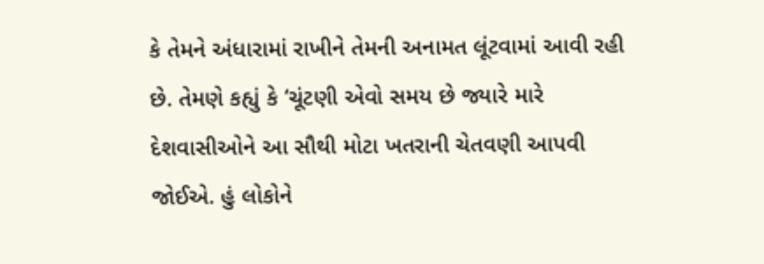કે તેમને અંધારામાં રાખીને તેમની અનામત લૂંટવામાં આવી રહી છે. તેમણે કહ્યું કે ‘ચૂંટણી એવો સમય છે જ્યારે મારે દેશવાસીઓને આ સૌથી મોટા ખતરાની ચેતવણી આપવી જોઈએ. હું લોકોને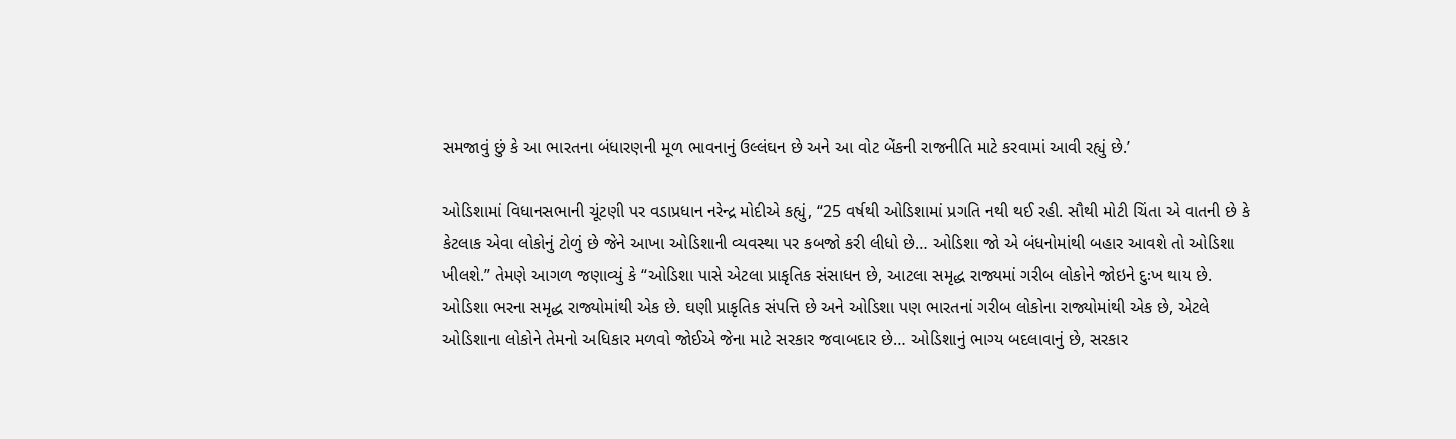સમજાવું છું કે આ ભારતના બંધારણની મૂળ ભાવનાનું ઉલ્લંઘન છે અને આ વોટ બેંકની રાજનીતિ માટે કરવામાં આવી રહ્યું છે.’

ઓડિશામાં વિધાનસભાની ચૂંટણી પર વડાપ્રધાન નરેન્દ્ર મોદીએ કહ્યું, “25 વર્ષથી ઓડિશામાં પ્રગતિ નથી થઈ રહી. સૌથી મોટી ચિંતા એ વાતની છે કે કેટલાક એવા લોકોનું ટોળું છે જેને આખા ઓડિશાની વ્યવસ્થા પર કબજો કરી લીધો છે… ઓડિશા જો એ બંધનોમાંથી બહાર આવશે તો ઓડિશા ખીલશે.” તેમણે આગળ જણાવ્યું કે “ઓડિશા પાસે એટલા પ્રાકૃતિક સંસાધન છે, આટલા સમૃદ્ધ રાજ્યમાં ગરીબ લોકોને જોઇને દુઃખ થાય છે. ઓડિશા ભરના સમૃદ્ધ રાજ્યોમાંથી એક છે. ઘણી પ્રાકૃતિક સંપત્તિ છે અને ઓડિશા પણ ભારતનાં ગરીબ લોકોના રાજ્યોમાંથી એક છે, એટલે ઓડિશાના લોકોને તેમનો અધિકાર મળવો જોઈએ જેના માટે સરકાર જવાબદાર છે… ઓડિશાનું ભાગ્ય બદલાવાનું છે, સરકાર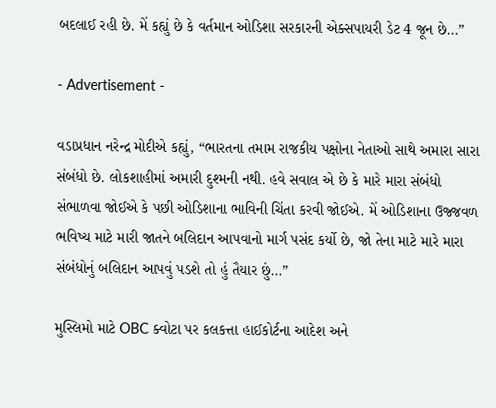બદલાઈ રહી છે. મેં કહ્યું છે કે વર્તમાન ઓડિશા સરકારની એક્સપાયરી ડેટ 4 જૂન છે…”

- Advertisement -

વડાપ્રધાન નરેન્દ્ર મોદીએ કહ્યું, “ભારતના તમામ રાજકીય પક્ષોના નેતાઓ સાથે અમારા સારા સંબંધો છે. લોકશાહીમાં અમારી દુશ્મની નથી. હવે સવાલ એ છે કે મારે મારા સંબંધો સંભાળવા જોઈએ કે પછી ઓડિશાના ભાવિની ચિંતા કરવી જોઈએ. મેં ઓડિશાના ઉજ્જવળ ભવિષ્ય માટે મારી જાતને બલિદાન આપવાનો માર્ગ પસંદ કર્યો છે, જો તેના માટે મારે મારા સંબંધોનું બલિદાન આપવું પડશે તો હું તૈયાર છું…”

મુસ્લિમો માટે OBC ક્વોટા પર કલકત્તા હાઈકોર્ટના આદેશ અને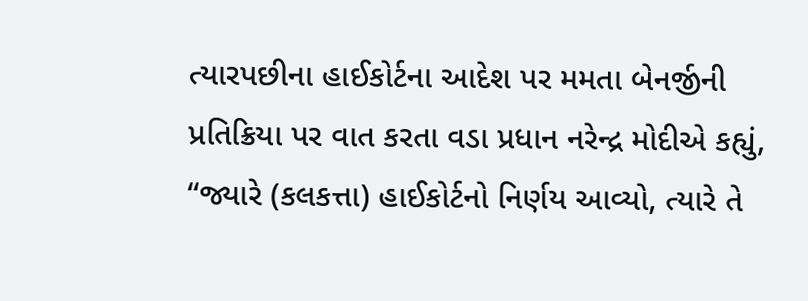ત્યારપછીના હાઈકોર્ટના આદેશ પર મમતા બેનર્જીની પ્રતિક્રિયા પર વાત કરતા વડા પ્રધાન નરેન્દ્ર મોદીએ કહ્યું, “જ્યારે (કલકત્તા) હાઈકોર્ટનો નિર્ણય આવ્યો, ત્યારે તે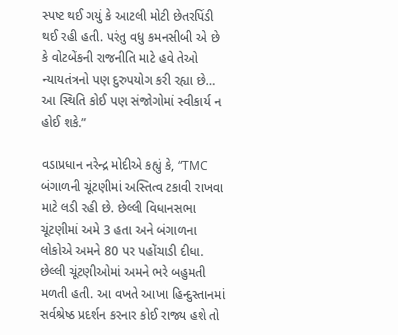સ્પષ્ટ થઈ ગયું કે આટલી મોટી છેતરપિંડી થઈ રહી હતી. પરંતુ વધુ કમનસીબી એ છે કે વોટબેંકની રાજનીતિ માટે હવે તેઓ ન્યાયતંત્રનો પણ દુરુપયોગ કરી રહ્યા છે… આ સ્થિતિ કોઈ પણ સંજોગોમાં સ્વીકાર્ય ન હોઈ શકે.”

વડાપ્રધાન નરેન્દ્ર મોદીએ કહ્યું કે, “TMC બંગાળની ચૂંટણીમાં અસ્તિત્વ ટકાવી રાખવા માટે લડી રહી છે. છેલ્લી વિધાનસભા ચૂંટણીમાં અમે 3 હતા અને બંગાળના લોકોએ અમને 80 પર પહોંચાડી દીધા. છેલ્લી ચૂંટણીઓમાં અમને ભરે બહુમતી મળતી હતી. આ વખતે આખા હિન્દુસ્તાનમાં સર્વશ્રેષ્ઠ પ્રદર્શન કરનાર કોઈ રાજ્ય હશે તો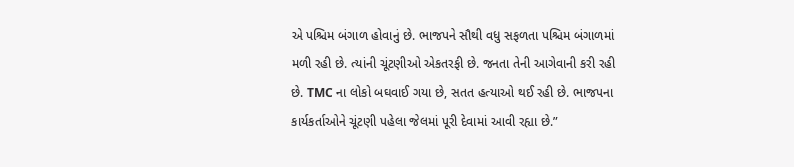એ પશ્ચિમ બંગાળ હોવાનું છે. ભાજપને સૌથી વધુ સફળતા પશ્ચિમ બંગાળમાં મળી રહી છે. ત્યાંની ચૂંટણીઓ એકતરફી છે. જનતા તેની આગેવાની કરી રહી છે. TMC ના લોકો બઘવાઈ ગયા છે, સતત હત્યાઓ થઈ રહી છે. ભાજપના કાર્યકર્તાઓને ચૂંટણી પહેલા જેલમાં પૂરી દેવામાં આવી રહ્યા છે.”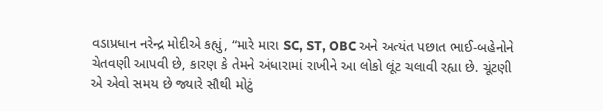વડાપ્રધાન નરેન્દ્ર મોદીએ કહ્યું, “મારે મારા SC, ST, OBC અને અત્યંત પછાત ભાઈ-બહેનોને ચેતવણી આપવી છે, કારણ કે તેમને અંધારામાં રાખીને આ લોકો લૂંટ ચલાવી રહ્યા છે. ચૂંટણી એ એવો સમય છે જ્યારે સૌથી મોટું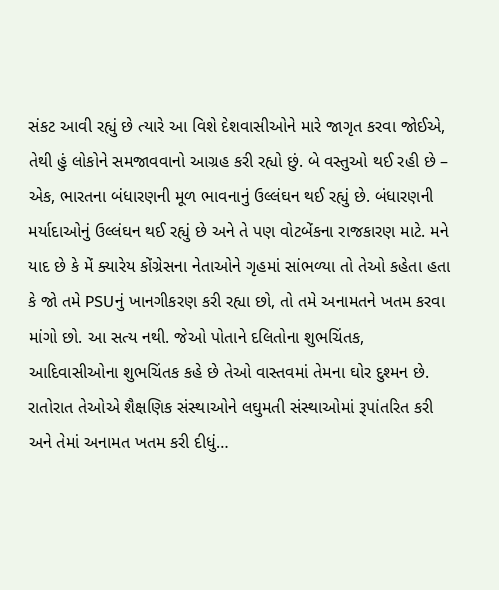સંકટ આવી રહ્યું છે ત્યારે આ વિશે દેશવાસીઓને મારે જાગૃત કરવા જોઈએ, તેથી હું લોકોને સમજાવવાનો આગ્રહ કરી રહ્યો છું. બે વસ્તુઓ થઈ રહી છે – એક, ભારતના બંધારણની મૂળ ભાવનાનું ઉલ્લંઘન થઈ રહ્યું છે. બંધારણની મર્યાદાઓનું ઉલ્લંઘન થઈ રહ્યું છે અને તે પણ વોટબેંકના રાજકારણ માટે. મને યાદ છે કે મેં ક્યારેય કોંગ્રેસના નેતાઓને ગૃહમાં સાંભળ્યા તો તેઓ કહેતા હતા કે જો તમે PSUનું ખાનગીકરણ કરી રહ્યા છો, તો તમે અનામતને ખતમ કરવા માંગો છો. આ સત્ય નથી. જેઓ પોતાને દલિતોના શુભચિંતક, આદિવાસીઓના શુભચિંતક કહે છે તેઓ વાસ્તવમાં તેમના ઘોર દુશ્મન છે. રાતોરાત તેઓએ શૈક્ષણિક સંસ્થાઓને લઘુમતી સંસ્થાઓમાં રૂપાંતરિત કરી અને તેમાં અનામત ખતમ કરી દીધું…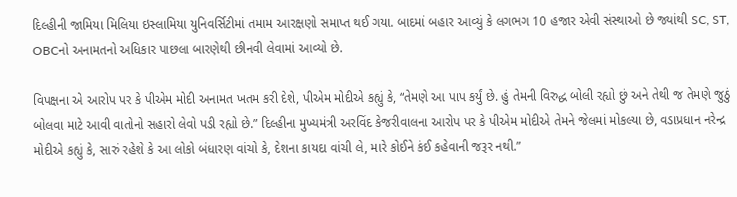દિલ્હીની જામિયા મિલિયા ઇસ્લામિયા યુનિવર્સિટીમાં તમામ આરક્ષણો સમાપ્ત થઈ ગયા. બાદમાં બહાર આવ્યું કે લગભગ 10 હજાર એવી સંસ્થાઓ છે જ્યાંથી SC, ST, OBCનો અનામતનો અધિકાર પાછલા બારણેથી છીનવી લેવામાં આવ્યો છે.

વિપક્ષના એ આરોપ પર કે પીએમ મોદી અનામત ખતમ કરી દેશે, પીએમ મોદીએ કહ્યું કે, “તેમણે આ પાપ કર્યું છે. હું તેમની વિરુદ્ધ બોલી રહ્યો છું અને તેથી જ તેમણે જુઠું બોલવા માટે આવી વાતોનો સહારો લેવો પડી રહ્યો છે.” દિલ્હીના મુખ્યમંત્રી અરવિંદ કેજરીવાલના આરોપ પર કે પીએમ મોદીએ તેમને જેલમાં મોકલ્યા છે, વડાપ્રધાન નરેન્દ્ર મોદીએ કહ્યું કે, સારું રહેશે કે આ લોકો બંધારણ વાંચો કે, દેશના કાયદા વાંચી લે, મારે કોઈને કંઈ કહેવાની જરૂર નથી.”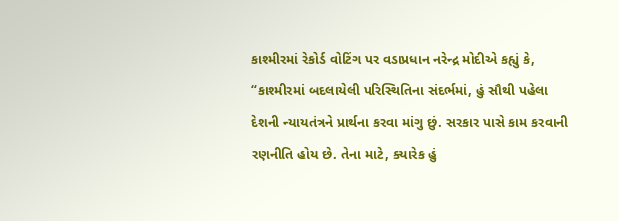કાશ્મીરમાં રેકોર્ડ વોટિંગ પર વડાપ્રધાન નરેન્દ્ર મોદીએ કહ્યું કે, “કાશ્મીરમાં બદલાયેલી પરિસ્થિતિના સંદર્ભમાં, હું સૌથી પહેલા દેશની ન્યાયતંત્રને પ્રાર્થના કરવા માંગુ છું. સરકાર પાસે કામ કરવાની રણનીતિ હોય છે. તેના માટે, ક્યારેક હું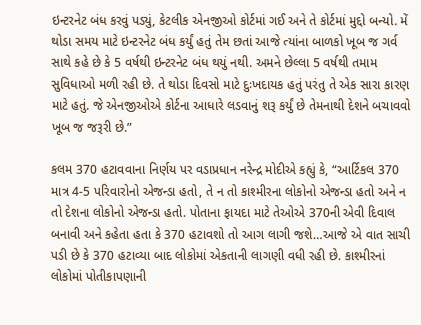ઇન્ટરનેટ બંધ કરવું પડ્યું, કેટલીક એનજીઓ કોર્ટમાં ગઈ અને તે કોર્ટમાં મુદ્દો બન્યો. મેં થોડા સમય માટે ઇન્ટરનેટ બંધ કર્યું હતું તેમ છતાં આજે ત્યાંના બાળકો ખૂબ જ ગર્વ સાથે કહે છે કે 5 વર્ષથી ઇન્ટરનેટ બંધ થયું નથી. અમને છેલ્લા 5 વર્ષથી તમામ સુવિધાઓ મળી રહી છે. તે થોડા દિવસો માટે દુઃખદાયક હતું પરંતુ તે એક સારા કારણ માટે હતું. જે એનજીઓએ કોર્ટના આધારે લડવાનું શરૂ કર્યું છે તેમનાથી દેશને બચાવવો ખૂબ જ જરૂરી છે.”

કલમ 370 હટાવવાના નિર્ણય પર વડાપ્રધાન નરેન્દ્ર મોદીએ કહ્યું કે, “આર્ટિકલ 370 માત્ર 4-5 પરિવારોનો એજન્ડા હતો, તે ન તો કાશ્મીરના લોકોનો એજન્ડા હતો અને ન તો દેશના લોકોનો એજન્ડા હતો. પોતાના ફાયદા માટે તેઓએ 370ની એવી દિવાલ બનાવી અને કહેતા હતા કે 370 હટાવશો તો આગ લાગી જશે…આજે એ વાત સાચી પડી છે કે 370 હટાવ્યા બાદ લોકોમાં એકતાની લાગણી વધી રહી છે. કાશ્મીરનાં લોકોમાં પોતીકાપણાની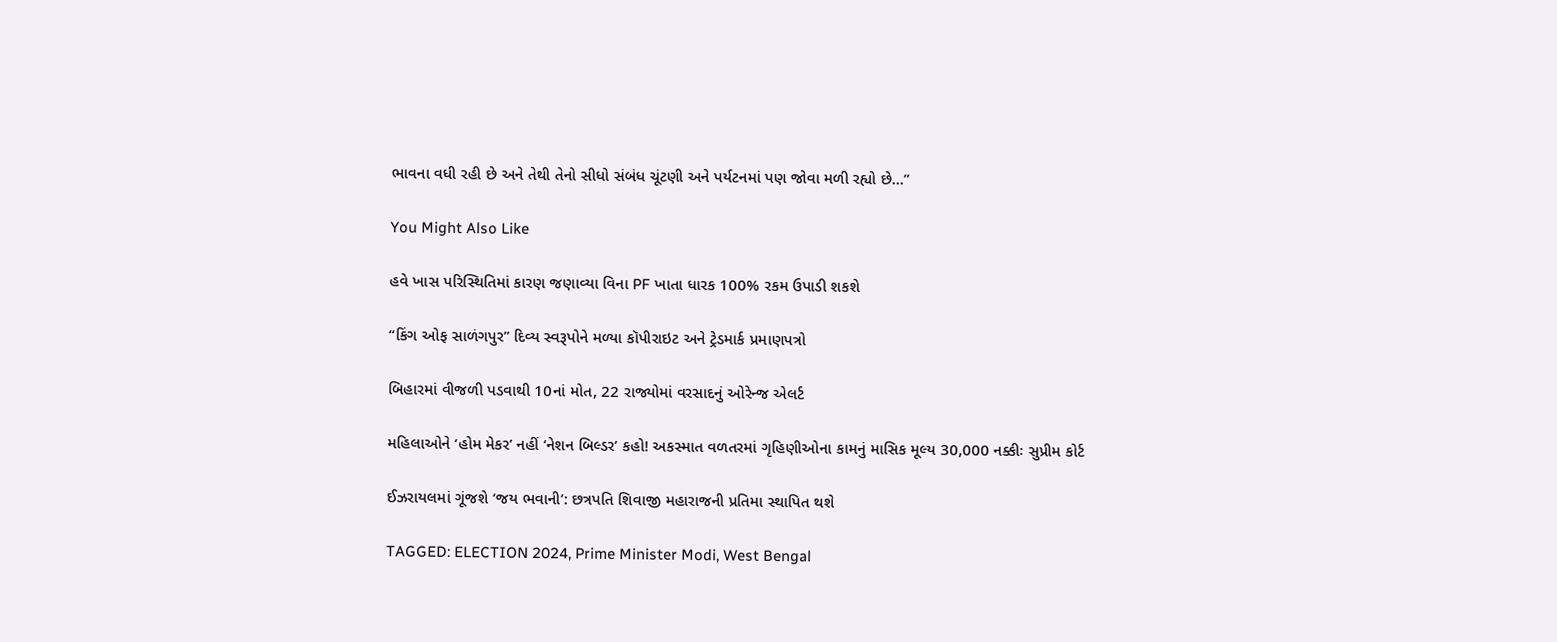ભાવના વધી રહી છે અને તેથી તેનો સીધો સંબંધ ચૂંટણી અને પર્યટનમાં પણ જોવા મળી રહ્યો છે…”

You Might Also Like

હવે ખાસ પરિસ્થિતિમાં કારણ જણાવ્યા વિના PF ખાતા ધારક 100% રકમ ઉપાડી શકશે

“કિંગ ઓફ સાળંગપુર” દિવ્ય સ્વરૂપોને મળ્યા કૉપીરાઇટ અને ટ્રેડમાર્ક પ્રમાણપત્રો

બિહારમાં વીજળી પડવાથી 10નાં મોત, 22 રાજ્યોમાં વરસાદનું ઓરેન્જ એલર્ટ

મહિલાઓને ‘હોમ મેકર’ નહીં ‘નેશન બિલ્ડર’ કહો! અકસ્માત વળતરમાં ગૃહિણીઓના કામનું માસિક મૂલ્ય 30,000 નક્કીઃ સુપ્રીમ કોર્ટ

ઈઝરાયલમાં ગૂંજશે ‘જય ભવાની’: છત્રપતિ શિવાજી મહારાજની પ્રતિમા સ્થાપિત થશે

TAGGED: ELECTION 2024, Prime Minister Modi, West Bengal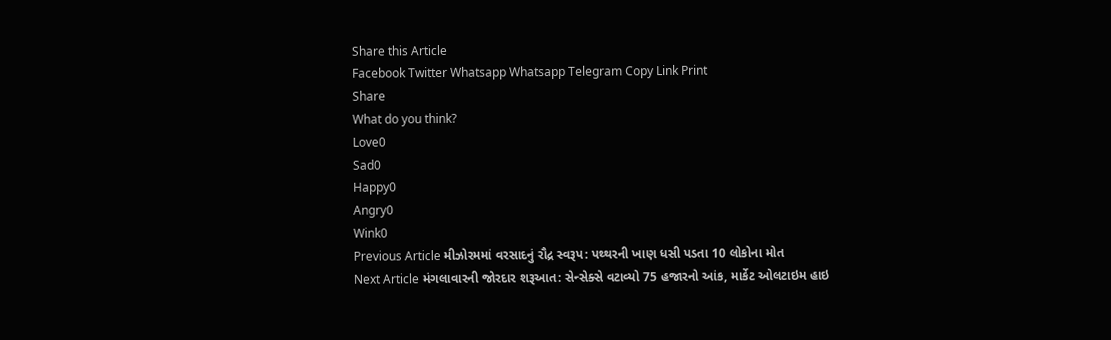Share this Article
Facebook Twitter Whatsapp Whatsapp Telegram Copy Link Print
Share
What do you think?
Love0
Sad0
Happy0
Angry0
Wink0
Previous Article મીઝોરમમાં વરસાદનું રૌદ્ર સ્વરૂપ: પથ્થરની ખાણ ધસી પડતા 10 લોકોના મોત
Next Article મંગલાવારની જોરદાર શરૂઆત: સેન્સેક્સે વટાવ્યો 75 હજારનો આંક, માર્કેટ ઓલટાઇમ હાઇ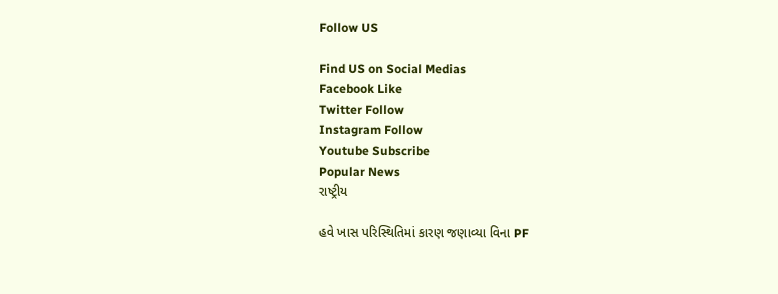Follow US

Find US on Social Medias
Facebook Like
Twitter Follow
Instagram Follow
Youtube Subscribe
Popular News
રાષ્ટ્રીય

હવે ખાસ પરિસ્થિતિમાં કારણ જણાવ્યા વિના PF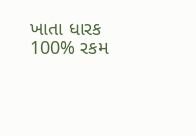ખાતા ધારક 100% રકમ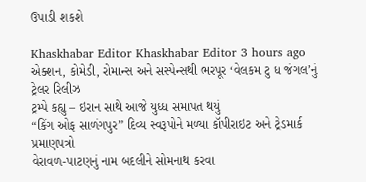ઉપાડી શકશે

Khaskhabar Editor Khaskhabar Editor 3 hours ago
એક્શન, કોમેડી, રોમાન્સ અને સસ્પેન્સથી ભરપૂર ‘વેલકમ ટુ ધ જંગલ’નું ટ્રેલર રિલીઝ
ટ્રમ્પે કહ્યુ – ઇરાન સાથે આજે યુધ્ધ સમાપત થયું
“કિંગ ઓફ સાળંગપુર” દિવ્ય સ્વરૂપોને મળ્યા કૉપીરાઇટ અને ટ્રેડમાર્ક પ્રમાણપત્રો
વેરાવળ-પાટણનું નામ બદલીને સોમનાથ કરવા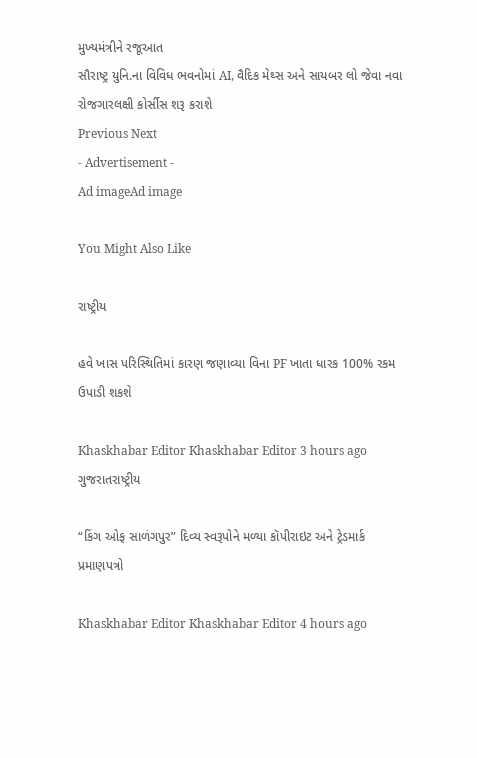મુખ્યમંત્રીને રજૂઆત
સૌરાષ્ટ્ર યુનિ.ના વિવિધ ભવનોમાં AI, વૈદિક મેથ્સ અને સાયબર લો જેવા નવા રોજગારલક્ષી કોર્સીસ શરૂ કરાશે
Previous Next
- Advertisement -
Ad imageAd image

You Might Also Like

રાષ્ટ્રીય

હવે ખાસ પરિસ્થિતિમાં કારણ જણાવ્યા વિના PF ખાતા ધારક 100% રકમ ઉપાડી શકશે

Khaskhabar Editor Khaskhabar Editor 3 hours ago
ગુજરાતરાષ્ટ્રીય

“કિંગ ઓફ સાળંગપુર” દિવ્ય સ્વરૂપોને મળ્યા કૉપીરાઇટ અને ટ્રેડમાર્ક પ્રમાણપત્રો

Khaskhabar Editor Khaskhabar Editor 4 hours ago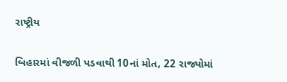રાષ્ટ્રીય

બિહારમાં વીજળી પડવાથી 10નાં મોત, 22 રાજ્યોમાં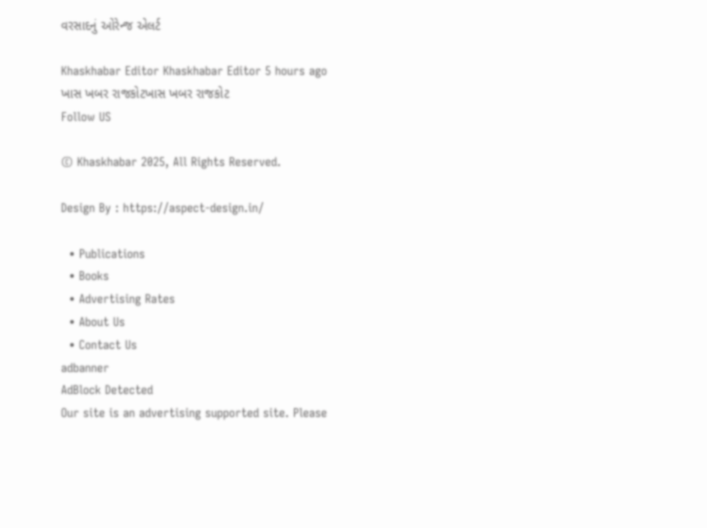વરસાદનું ઓરેન્જ એલર્ટ

Khaskhabar Editor Khaskhabar Editor 5 hours ago
ખાસ ખબર રાજકોટખાસ ખબર રાજકોટ
Follow US

© Khaskhabar 2025, All Rights Reserved.

Design By : https://aspect-design.in/

  • Publications
  • Books
  • Advertising Rates
  • About Us
  • Contact Us
adbanner
AdBlock Detected
Our site is an advertising supported site. Please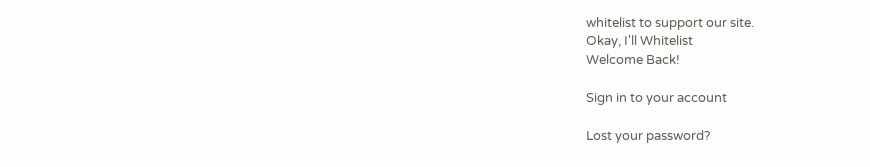whitelist to support our site.
Okay, I'll Whitelist
Welcome Back!

Sign in to your account

Lost your password?